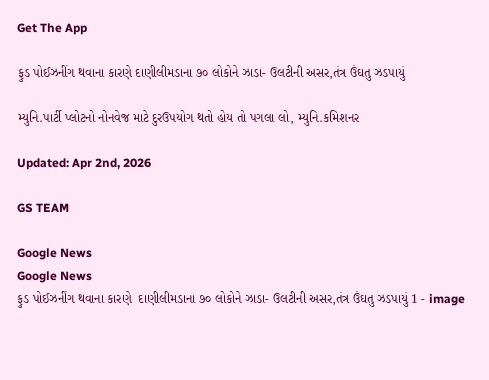Get The App

ફુડ પોઈઝનીંગ થવાના કારણે દાણીલીમડાના ૭૦ લોકોને ઝાડા- ઉલટીની અસર,તંત્ર ઉંઘતુ ઝડપાયું

મ્યુનિ.પાર્ટી પ્લોટનો નોનવેજ માટે દુરઉપયોગ થતો હોય તો પગલા લો, મ્યુનિ.કમિશનર

Updated: Apr 2nd, 2026

GS TEAM

Google News
Google News
ફુડ પોઈઝનીંગ થવાના કારણે  દાણીલીમડાના ૭૦ લોકોને ઝાડા- ઉલટીની અસર,તંત્ર ઉંઘતુ ઝડપાયું 1 - image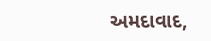અમદાવાદ,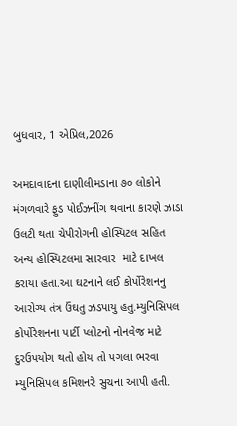બુધવાર, 1 એપ્રિલ,2026

અમદાવાદના દાણીલીમડાના ૭૦ લોકોને મંગળવારે ફુડ પોઈઝનીંગ થવાના કારણે ઝાડા ઉલટી થતા ચેપીરોગની હોસ્પિટલ સહિત અન્ય હોસ્પિટલમા સારવાર  માટે દાખલ કરાયા હતા.આ ઘટનાને લઈ કોર્પોરેશનનુ આરોગ્ય તંત્ર ઉંઘતુ ઝડપાયુ હતુ.મ્યુનિસિપલ કોર્પોરેશનના પાર્ટી પ્લોટનો નોનવેજ માટે દુરઉપયોગ થતો હોય તો પગલા ભરવા મ્યુનિસિપલ કમિશનરે સુચના આપી હતી.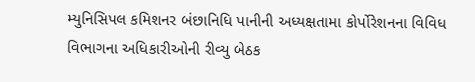મ્યુનિસિપલ કમિશનર બંછાનિધિ પાનીની અધ્યક્ષતામા કોર્પોરેશનના વિવિધ વિભાગના અધિકારીઓની રીવ્યુ બેઠક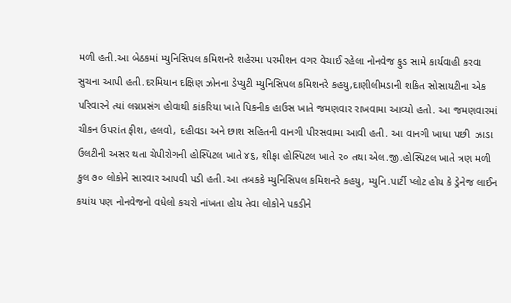મળી હતી.આ બેઠકમાં મ્યુનિસિપલ કમિશનરે શહેરમા પરમીશન વગર વેચાઈ રહેલા નોનવેજ ફુડ સામે કાર્યવાહી કરવા સુચના આપી હતી.દરમિયાન દક્ષિણ ઝોનના ડેપ્યુટી મ્યુનિસિપલ કમિશનરે કહયુ,દાણીલીમડાની શકિત સોસાયટીના એક પરિવારને ત્યાં લગ્નપ્રસંગ હોવાથી કાંકરિયા ખાતે પિકનીક હાઉસ ખાતે જમણવાર રાખવામા આવ્યો હતો. આ જમણવારમાં ચીકન ઉપરાંત ફીશ, હલવો, દહીવડા અને છાશ સહિતની વાનગી પીરસવામા આવી હતી. આ વાનગી ખાધા પછી  ઝાડા ઉલટીની અસર થતા ચેપીરોગની હોસ્પિટલ ખાતે ૪૬, શીફા હોસ્પિટલ ખાતે ૨૦ તથા એલ.જી.હોસ્પિટલ ખાતે ત્રણ મળી કુલ ૭૦ લોકોને સારવાર આપવી પડી હતી.આ તબકકે મ્યુનિસિપલ કમિશનરે કહયુ, મ્યુનિ.પાર્ટી પ્લોટ હોય કે ડ્રેનેજ લાઈન કયાંય પણ નોનવેજનો વધેલો કચરો નાંખતા હોય તેવા લોકોને પકડીને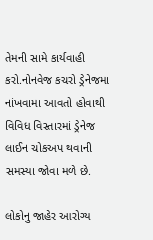તેમની સામે કાર્યવાહી કરો.નોનવેજ કચરો ડ્રેનેજમા નાંખવામા આવતો હોવાથી વિવિધ વિસ્તારમાં ડ્રેનેજ લાઈન ચોકઅપ થવાની સમસ્યા જોવા મળે છે.

લોકોનુ જાહેર આરોગ્ય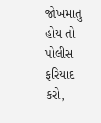જોખમાતુ હોય તો પોલીસ ફરિયાદ કરો,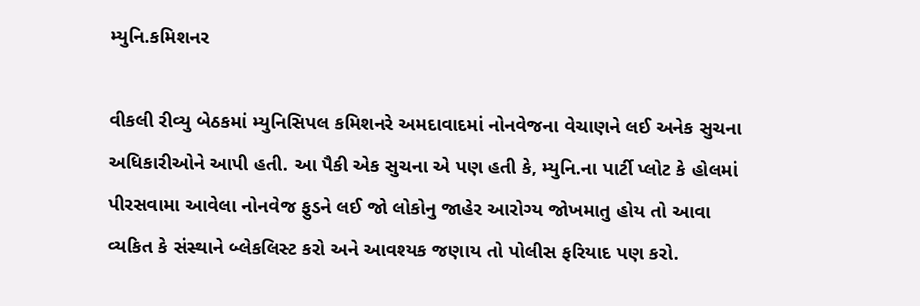મ્યુનિ.કમિશનર

વીકલી રીવ્યુ બેઠકમાં મ્યુનિસિપલ કમિશનરે અમદાવાદમાં નોનવેજના વેચાણને લઈ અનેક સુચના અધિકારીઓને આપી હતી. આ પૈકી એક સુચના એ પણ હતી કે, મ્યુનિ.ના પાર્ટી પ્લોટ કે હોલમાં  પીરસવામા આવેલા નોનવેજ ફુડને લઈ જો લોકોનુ જાહેર આરોગ્ય જોખમાતુ હોય તો આવા વ્યકિત કે સંસ્થાને બ્લેકલિસ્ટ કરો અને આવશ્યક જણાય તો પોલીસ ફરિયાદ પણ કરો.